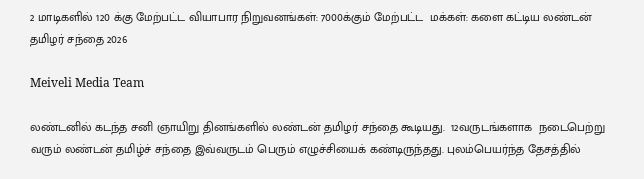2 மாடிகளில் 120 க்கு மேற்பட்ட வியாபார நிறுவனங்கள்: 7000க்கும் மேற்பட்ட  மக்கள்: களை கட்டிய லண்டன் தமிழர் சந்தை 2026

Meiveli Media Team

லண்டனில் கடந்த சனி ஞாயிறு தினங்களில் லண்டன் தமிழர் சந்தை கூடியது.  12வருடங்களாக  நடைபெற்று வரும் லண்டன் தமிழ்ச் சந்தை இவ்வருடம் பெரும் எழுச்சியைக் கண்டிருந்தது. புலம்பெயர்ந்த தேசத்தில்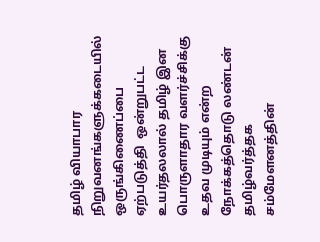தமிழ் வியாபார நிறுவனங்களுக்கடையில் ஒருங்கிணைப்பை ஏற்படுத்தி  ஒன்றுபட்ட உயர்தலலால் தமிழ் இன  பொருளாதார வளர்ச்சிக்கு உதவ முடியும் என்ற  நோக்கத்தொடு லண்டன் தமிழ்வர்த்தக சம்மேளனத்தின்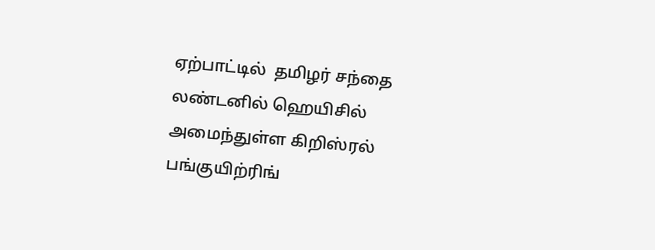ஏற்பாட்டில்  தமிழர் சந்தை லண்டனில் ஹெயிசில் அமைந்துள்ள கிறிஸ்ரல் பங்குயிற்ரிங்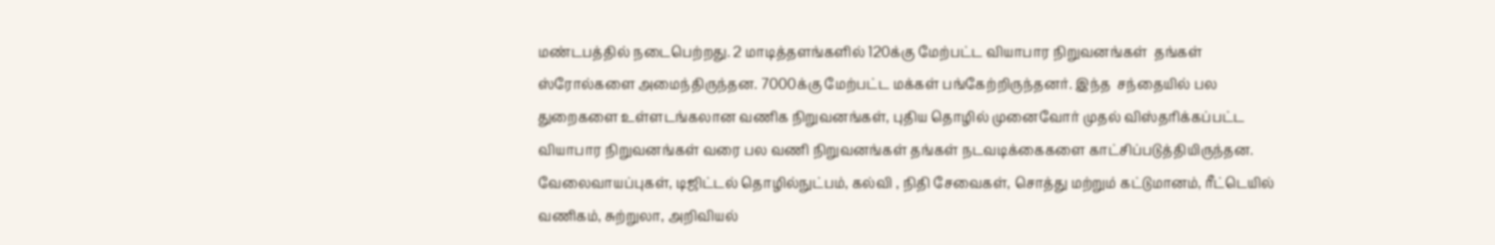மண்டபத்தில் நடைபெற்றது. 2 மாடித்தளங்களில் 120க்கு மேற்பட்ட வியாபார நிறுவனங்கள்  தங்கள் ஸ்ரோல்களை அமைந்திருந்தன. 7000க்கு மேற்பட்ட மக்கள் பங்கேற்றிருந்தனர். இந்த  சந்தையில் பல துறைகளை உள்ளடங்கலான வணிக நிறுவனங்கள், புதிய தொழில் முனைவோர் முதல் விஸ்தரிக்கப்பட்ட வியாபார நிறுவனங்கள் வரை பல வணி நிறுவனங்கள் தங்கள் நடவடிக்கைகளை காட்சிப்படுத்தியிருந்தன. வேலைவாயப்புகள், டிஜிட்டல் தொழில்நுட்பம், கல்வி , நிதி சேவைகள், சொத்து மற்றும் கட்டுமானம், ரீட்டெயில் வணிகம், சுற்றுலா, அறிவியல்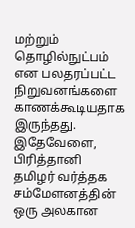மற்றும் தொழில்நுட்பம் என பலதரப்பட்ட நிறுவனங்களை காணக்கூடியதாக இருந்தது.  இதேவேளை, பிரித்தானி தமிழர் வர்த்தக சம்மேளனத்தின் ஒரு அலகான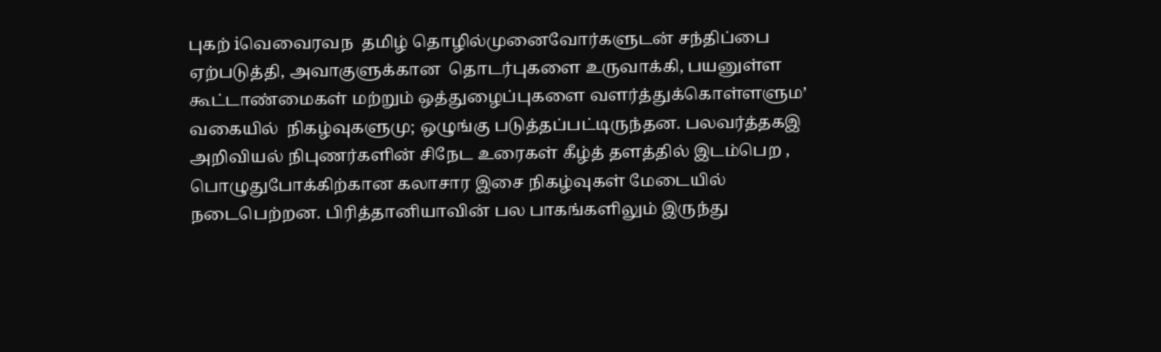புகற் iவெவைரவந  தமிழ் தொழில்முனைவோர்களுடன் சந்திப்பை ஏற்படுத்தி, அவாகுளுக்கான  தொடர்புகளை உருவாக்கி, பயனுள்ள கூட்டாண்மைகள் மற்றும் ஒத்துழைப்புகளை வளர்த்துக்கொள்ளளும’ வகையில்  நிகழ்வுகளுமு; ஒழுங்கு படுத்தப்பட்டிருந்தன. பலவர்த்தகஇ அறிவியல் நிபுணர்களின் சிநேட உரைகள் கீழ்த் தளத்தில் இடம்பெற , பொழுதுபோக்கிற்கான கலாசார இசை நிகழ்வுகள் மேடையில் நடைபெற்றன. பிரித்தானியாவின் பல பாகங்களிலும் இருந்து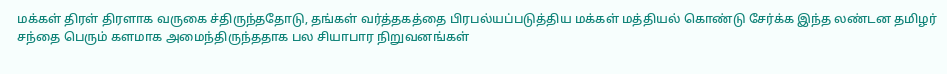மக்கள் திரள் திரளாக வருகை ச்திருந்ததோடு, தங்கள் வர்த்தகத்தை பிரபல்யப்படுத்திய மக்கள் மத்தியல் கொண்டு சேர்க்க இந்த லண்டன தமிழர் சந்தை பெரும் களமாக அமைந்திருந்ததாக பல சியாபார நிறுவனங்கள்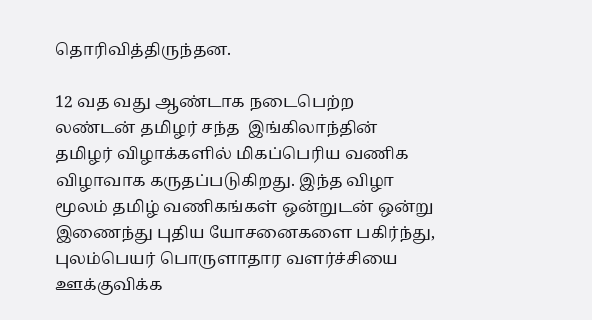தொரிவித்திருந்தன.

12 வத வது ஆண்டாக நடைபெற்ற லண்டன் தமிழர் சந்த  இங்கிலாந்தின் தமிழர் விழாக்களில் மிகப்பெரிய வணிக விழாவாக கருதப்படுகிறது. இந்த விழா மூலம் தமிழ் வணிகங்கள் ஒன்றுடன் ஒன்று இணைந்து புதிய யோசனைகளை பகிர்ந்து, புலம்பெயர் பொருளாதார வளர்ச்சியை ஊக்குவிக்க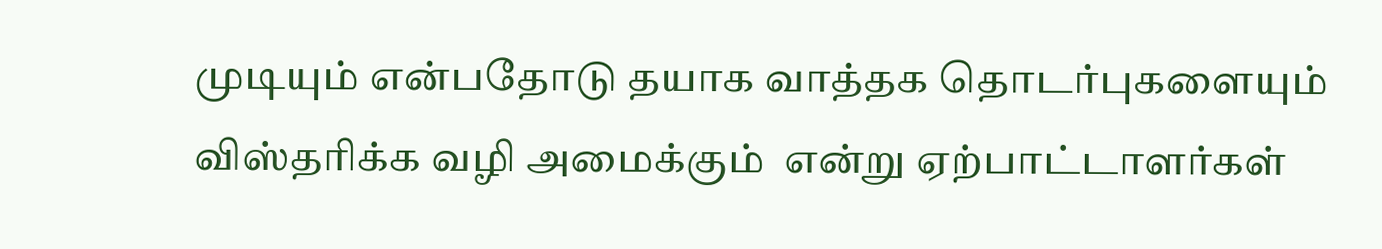முடியும் என்பதோடு தயாக வாத்தக தொடர்புகளையும் விஸ்தரிக்க வழி அமைக்கும்  என்று ஏற்பாட்டாளர்கள்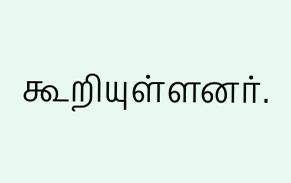கூறியுள்ளனர்.